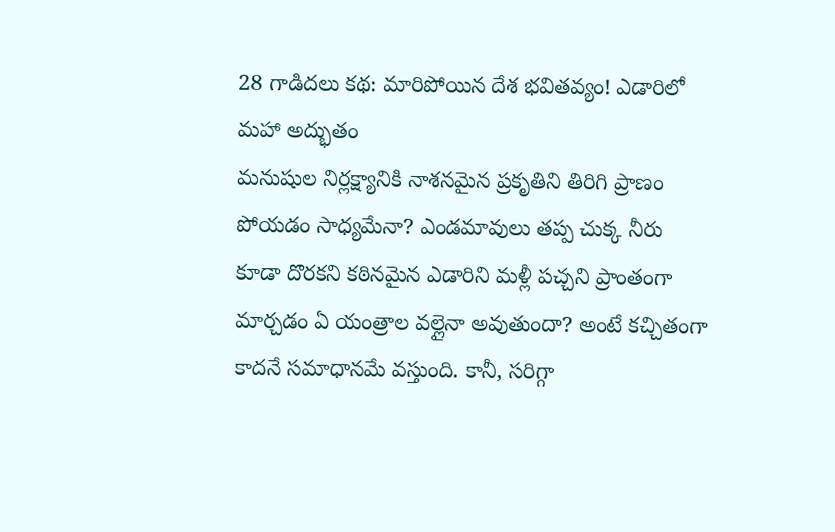28 గాడిదలు కథ: మారిపోయిన దేశ భవితవ్యం! ఎడారిలో మహా అద్భుతం
మనుషుల నిర్లక్ష్యానికి నాశనమైన ప్రకృతిని తిరిగి ప్రాణం పోయడం సాధ్యమేనా? ఎండమావులు తప్ప చుక్క నీరు కూడా దొరకని కఠినమైన ఎడారిని మళ్లీ పచ్చని ప్రాంతంగా మార్చడం ఏ యంత్రాల వల్లైనా అవుతుందా? అంటే కచ్చితంగా కాదనే సమాధానమే వస్తుంది. కానీ, సరిగ్గా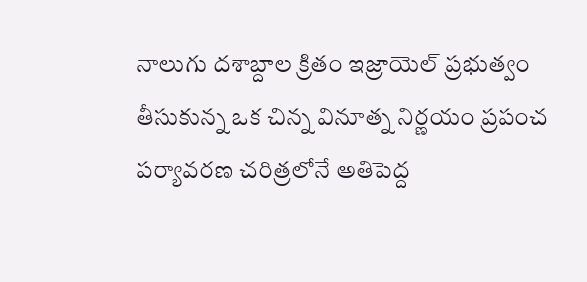నాలుగు దశాబ్దాల క్రితం ఇజ్రాయెల్ ప్రభుత్వం తీసుకున్న ఒక చిన్న వినూత్న నిర్ణయం ప్రపంచ పర్యావరణ చరిత్రలోనే అతిపెద్ద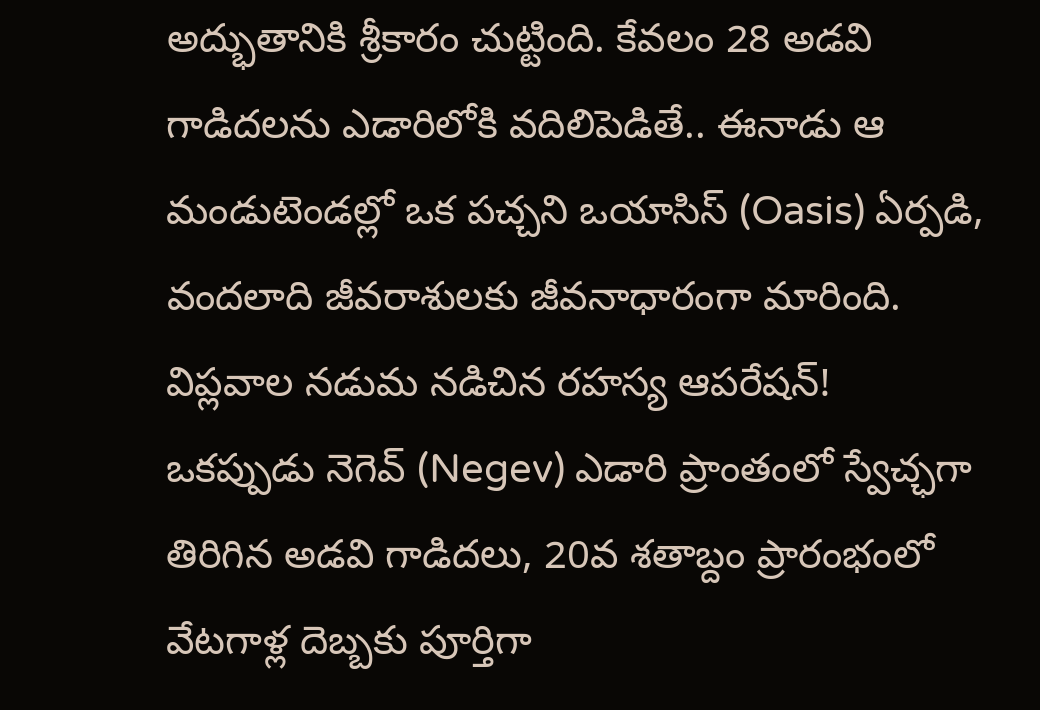అద్భుతానికి శ్రీకారం చుట్టింది. కేవలం 28 అడవి గాడిదలను ఎడారిలోకి వదిలిపెడితే.. ఈనాడు ఆ మండుటెండల్లో ఒక పచ్చని ఒయాసిస్ (Oasis) ఏర్పడి, వందలాది జీవరాశులకు జీవనాధారంగా మారింది.
విప్లవాల నడుమ నడిచిన రహస్య ఆపరేషన్!
ఒకప్పుడు నెగెవ్ (Negev) ఎడారి ప్రాంతంలో స్వేచ్ఛగా తిరిగిన అడవి గాడిదలు, 20వ శతాబ్దం ప్రారంభంలో వేటగాళ్ల దెబ్బకు పూర్తిగా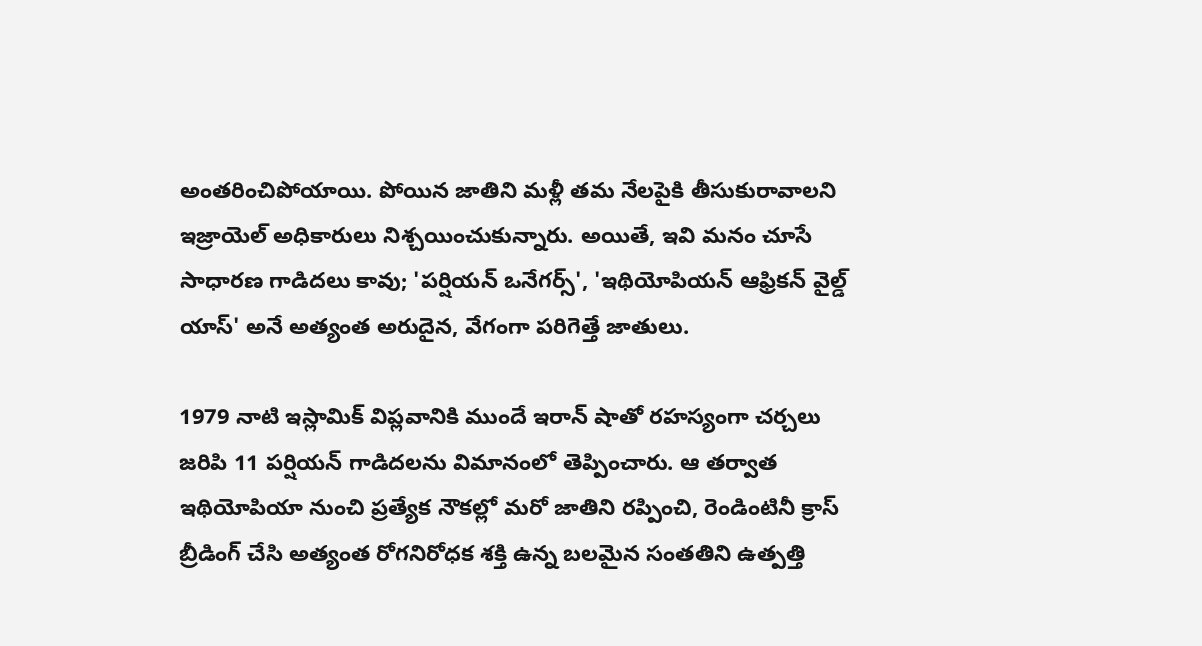అంతరించిపోయాయి. పోయిన జాతిని మళ్లీ తమ నేలపైకి తీసుకురావాలని ఇజ్రాయెల్ అధికారులు నిశ్చయించుకున్నారు. అయితే, ఇవి మనం చూసే సాధారణ గాడిదలు కావు; 'పర్షియన్ ఒనేగర్స్', 'ఇథియోపియన్ ఆఫ్రికన్ వైల్డ్ యాస్' అనే అత్యంత అరుదైన, వేగంగా పరిగెత్తే జాతులు.

1979 నాటి ఇస్లామిక్ విప్లవానికి ముందే ఇరాన్ షాతో రహస్యంగా చర్చలు జరిపి 11 పర్షియన్ గాడిదలను విమానంలో తెప్పించారు. ఆ తర్వాత ఇథియోపియా నుంచి ప్రత్యేక నౌకల్లో మరో జాతిని రప్పించి, రెండింటినీ క్రాస్ బ్రీడింగ్ చేసి అత్యంత రోగనిరోధక శక్తి ఉన్న బలమైన సంతతిని ఉత్పత్తి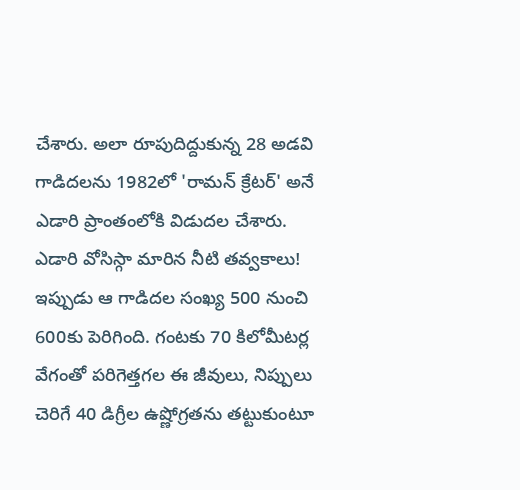చేశారు. అలా రూపుదిద్దుకున్న 28 అడవి గాడిదలను 1982లో 'రామన్ క్రేటర్' అనే ఎడారి ప్రాంతంలోకి విడుదల చేశారు.
ఎడారి వోసిస్గా మారిన నీటి తవ్వకాలు!
ఇప్పుడు ఆ గాడిదల సంఖ్య 500 నుంచి 600కు పెరిగింది. గంటకు 70 కిలోమీటర్ల వేగంతో పరిగెత్తగల ఈ జీవులు, నిప్పులు చెరిగే 40 డిగ్రీల ఉష్ణోగ్రతను తట్టుకుంటూ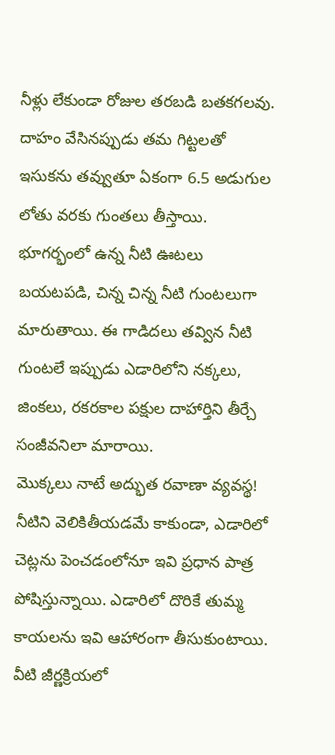నీళ్లు లేకుండా రోజుల తరబడి బతకగలవు. దాహం వేసినప్పుడు తమ గిట్టలతో ఇసుకను తవ్వుతూ ఏకంగా 6.5 అడుగుల లోతు వరకు గుంతలు తీస్తాయి. భూగర్భంలో ఉన్న నీటి ఊటలు బయటపడి, చిన్న చిన్న నీటి గుంటలుగా మారుతాయి. ఈ గాడిదలు తవ్విన నీటి గుంటలే ఇప్పుడు ఎడారిలోని నక్కలు, జింకలు, రకరకాల పక్షుల దాహార్తిని తీర్చే సంజీవనిలా మారాయి.
మొక్కలు నాటే అద్భుత రవాణా వ్యవస్థ!
నీటిని వెలికితీయడమే కాకుండా, ఎడారిలో చెట్లను పెంచడంలోనూ ఇవి ప్రధాన పాత్ర పోషిస్తున్నాయి. ఎడారిలో దొరికే తుమ్మ కాయలను ఇవి ఆహారంగా తీసుకుంటాయి. వీటి జీర్ణక్రియలో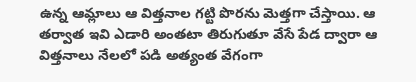ఉన్న ఆమ్లాలు ఆ విత్తనాల గట్టి పొరను మెత్తగా చేస్తాయి. ఆ తర్వాత ఇవి ఎడారి అంతటా తిరుగుతూ వేసే పేడ ద్వారా ఆ విత్తనాలు నేలలో పడి అత్యంత వేగంగా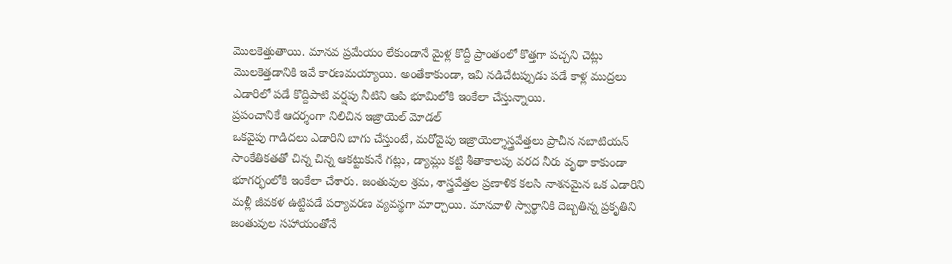మొలకెత్తుతాయి. మానవ ప్రమేయం లేకుండానే మైళ్ల కొద్దీ ప్రాంతంలో కొత్తగా పచ్చని చెట్లు మొలకెత్తడానికి ఇవే కారణమయ్యాయి. అంతేకాకుండా, ఇవి నడిచేటప్పుడు పడే కాళ్ల ముద్రలు ఎడారిలో పడే కొద్దిపాటి వర్షపు నీటిని ఆపి భూమిలోకి ఇంకేలా చేస్తున్నాయి.
ప్రపంచానికే ఆదర్శంగా నిలిచిన ఇజ్రాయెల్ మోడల్
ఒకవైపు గాడిదలు ఎడారిని బాగు చేస్తుంటే, మరోవైపు ఇజ్రాయెల్శాస్త్రవేత్తలు ప్రాచీన నబాటియన్ సాంకేతికతతో చిన్న చిన్న ఆకట్టుకునే గట్లు, డ్యామ్లు కట్టి శీతాకాలపు వరద నీరు వృథా కాకుండా భూగర్భంలోకి ఇంకేలా చేశారు. జంతువుల శ్రమ, శాస్త్రవేత్తల ప్రణాళిక కలసి నాశనమైన ఒక ఎడారిని మళ్లీ జీవకళ ఉట్టిపడే పర్యావరణ వ్యవస్థగా మార్చాయి. మానవాళి స్వార్థానికి దెబ్బతిన్న ప్రకృతిని జంతువుల సహాయంతోనే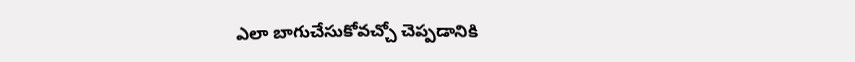ఎలా బాగుచేసుకోవచ్చో చెప్పడానికి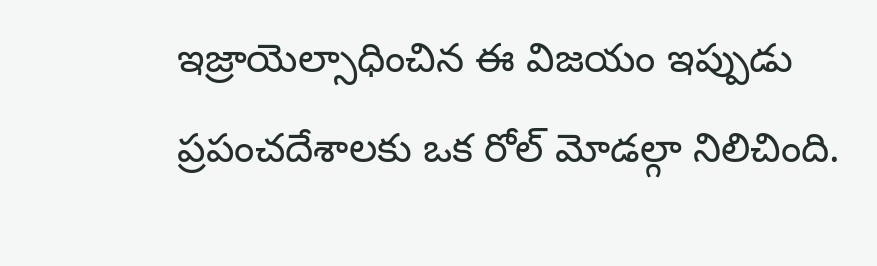ఇజ్రాయెల్సాధించిన ఈ విజయం ఇప్పుడు ప్రపంచదేశాలకు ఒక రోల్ మోడల్గా నిలిచింది.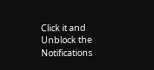Click it and Unblock the Notifications